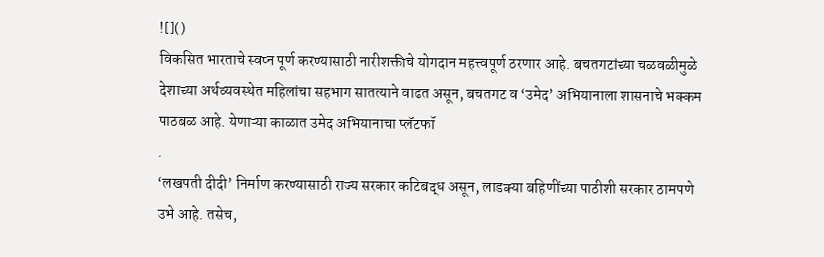![]()
विकसित भारताचे स्वप्न पूर्ण करण्यासाठी नारीशक्तीचे योगदान महत्त्वपूर्ण ठरणार आहे. बचतगटांच्या चळवळीमुळे देशाच्या अर्थव्यवस्थेत महिलांचा सहभाग सातत्याने वाढत असून, बचतगट व ‘उमेद’ अभियानाला शासनाचे भक्कम पाठबळ आहे. येणाऱ्या काळात उमेद अभियानाचा प्लॅटफॉ
.
‘लखपती दीदी’ निर्माण करण्यासाठी राज्य सरकार कटिबद्ध असून, लाडक्या बहिणींच्या पाठीशी सरकार ठामपणे उभे आहे. तसेच,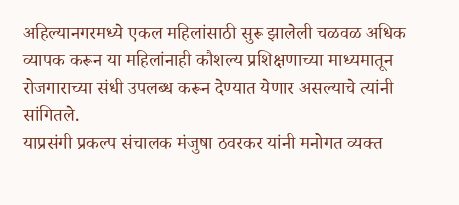अहिल्यानगरमध्ये एकल महिलांसाठी सुरू झालेली चळवळ अधिक व्यापक करून या महिलांनाही कौशल्य प्रशिक्षणाच्या माध्यमातून रोजगाराच्या संधी उपलब्ध करून देण्यात येणार असल्याचे त्यांनी सांगितले.
याप्रसंगी प्रकल्प संचालक मंजुषा ठवरकर यांनी मनोगत व्यक्त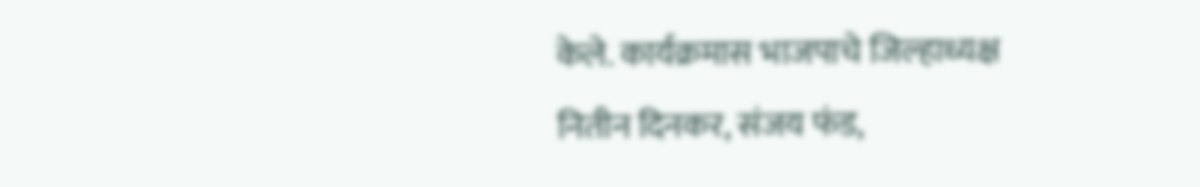केले. कार्यक्रमास भाजपाचे जिल्हाध्यक्ष नितीन दिनकर, संजय फंड,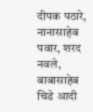दीपक पठारे, नानासाहेब पवार, शरद नवले, बाबासाहेब चिडे आदी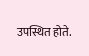उपस्थित होते.